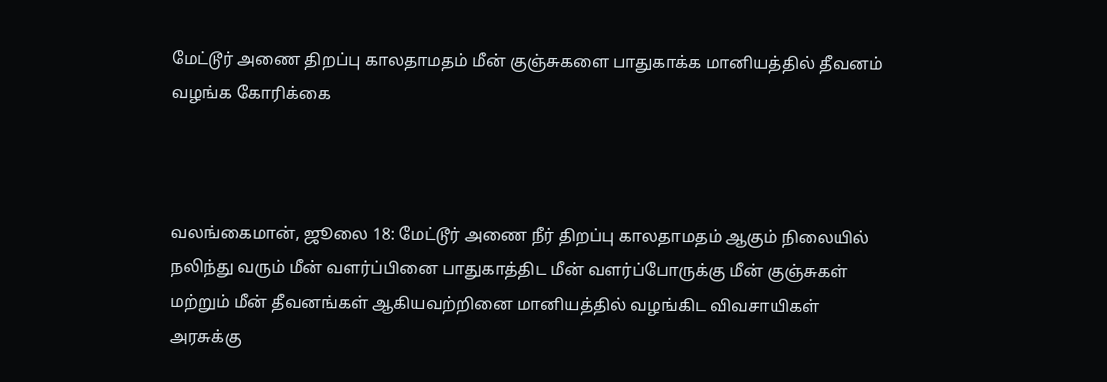மேட்டூர் அணை திறப்பு காலதாமதம் மீன் குஞ்சுகளை பாதுகாக்க மானியத்தில் தீவனம் வழங்க கோரிக்கை



வலங்கைமான், ஜூலை 18: மேட்டூர் அணை நீர் திறப்பு காலதாமதம் ஆகும் நிலையில் நலிந்து வரும் மீன் வளர்ப்பினை பாதுகாத்திட மீன் வளர்ப்போருக்கு மீன் குஞ்சுகள் மற்றும் மீன் தீவனங்கள் ஆகியவற்றினை மானியத்தில் வழங்கிட விவசாயிகள் அரசுக்கு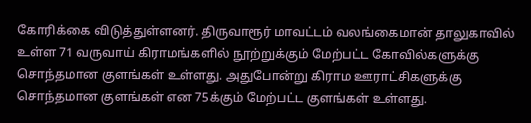கோரிக்கை விடுத்துள்ளனர். திருவாரூர் மாவட்டம் வலங்கைமான் தாலுகாவில் உள்ள 71 வருவாய் கிராமங்களில் நூற்றுக்கும் மேற்பட்ட கோவில்களுக்கு சொந்தமான குளங்கள் உள்ளது. அதுபோன்று கிராம ஊராட்சிகளுக்கு சொந்தமான குளங்கள் என 75க்கும் மேற்பட்ட குளங்கள் உள்ளது.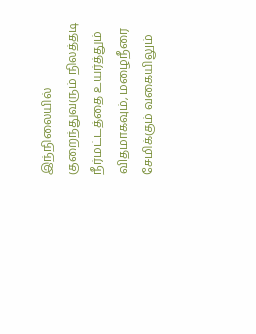இந்நிலையில் குறைந்துவரும் நிலத்தடி நீர்மட்டத்தை உயர்த்தும் விதமாகவும், மழைநீரை சேமிக்கும் வகையிலும்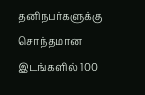தனிநபர்களுக்கு சொந்தமான இடங்களில் 100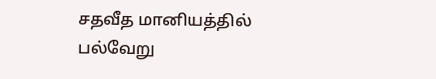சதவீத மானியத்தில் பல்வேறு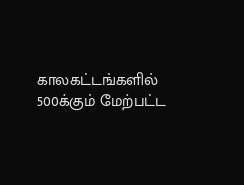காலகட்டங்களில் 500க்கும் மேற்பட்ட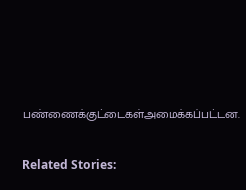பண்ணைக்குட்டைகள்அமைக்கப்பட்டன.

Related Stories: